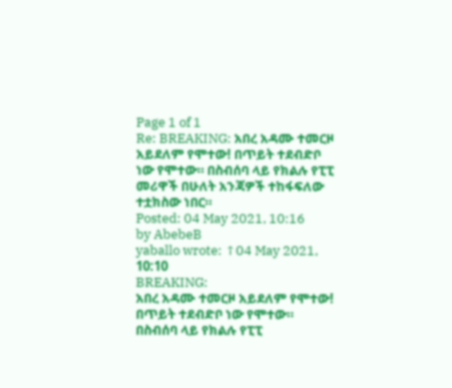Page 1 of 1
Re: BREAKING: አበረ አዳሙ ተመርዞ አይደለም የሞተው! በጥይት ተደብድቦ ነው የሞተው። በስብሰባ ላይ የክልሉ የፒፒ መሪዋች በሁለት አንጃዎች ተከፋፍለው ተቷክስው ነበር።
Posted: 04 May 2021, 10:16
by AbebeB
yaballo wrote: ↑04 May 2021, 10:10
BREAKING:
አበረ አዳሙ ተመርዞ አይደለም የሞተው! በጥይት ተደብድቦ ነው የሞተው። በስብሰባ ላይ የክልሉ የፒፒ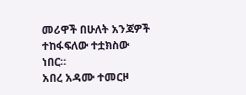መሪዋች በሁለት አንጃዎች ተከፋፍለው ተቷክስው ነበር።
አበረ አዳሙ ተመርዞ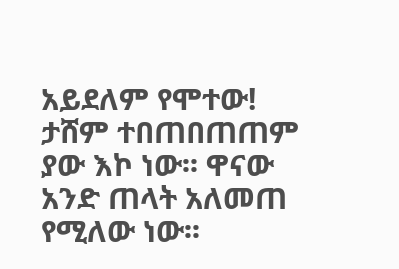አይደለም የሞተው!
ታሸም ተበጠበጠጠም ያው እኮ ነው፡፡ ዋናው አንድ ጠላት አለመጠ የሚለው ነው፡፡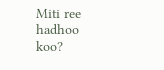Miti ree hadhoo koo?